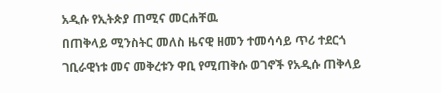አዲሱ የኢትጵያ ጠሚና መርሐቸዉ
በጠቅላይ ሚንስትር መለስ ዜናዊ ዘመን ተመሳሳይ ጥሪ ተደርጎ ገቢራዊነቱ መና መቅረቱን ዋቢ የሚጠቅሱ ወገኖች የአዲሱ ጠቅላይ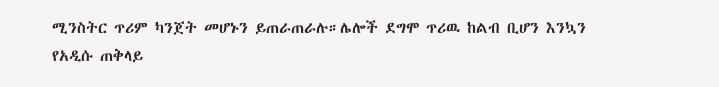ሚንስትር ጥሪም ካንጀት መሆኑን ይጠራጠራሉ።ሌሎች ደግሞ ጥሪዉ ከልብ ቢሆን እንኳን የአዲሱ ጠቅላይ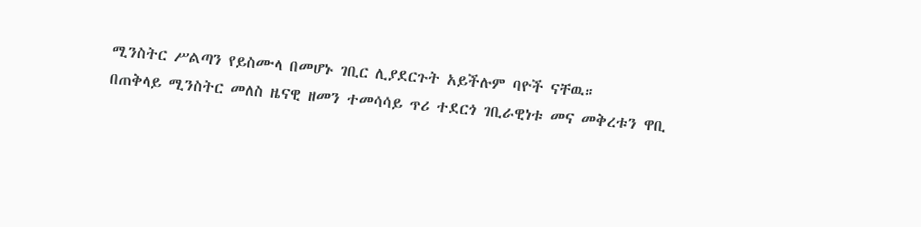ሚንስትር ሥልጣን የይስሙላ በመሆኑ ገቢር ሊያደርጉት አይችሉም ባዮች ናቸዉ።
በጠቅላይ ሚንስትር መለስ ዜናዊ ዘመን ተመሳሳይ ጥሪ ተደርጎ ገቢራዊነቱ መና መቅረቱን ዋቢ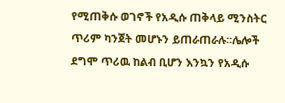የሚጠቅሱ ወገኖች የአዲሱ ጠቅላይ ሚንስትር ጥሪም ካንጀት መሆኑን ይጠራጠራሉ።ሌሎች ደግሞ ጥሪዉ ከልብ ቢሆን እንኳን የአዲሱ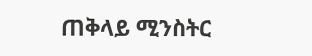ጠቅላይ ሚንስትር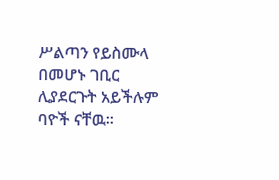ሥልጣን የይስሙላ በመሆኑ ገቢር ሊያደርጉት አይችሉም ባዮች ናቸዉ።